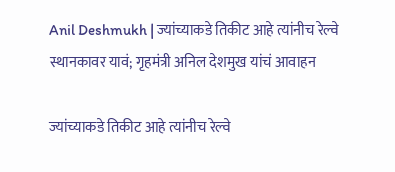Anil Deshmukh | ज्यांच्याकडे तिकीट आहे त्यांनीच रेल्वे स्थानकावर यावं; गृहमंत्री अनिल देशमुख यांचं आवाहन

ज्यांच्याकडे तिकीट आहे त्यांनीच रेल्वे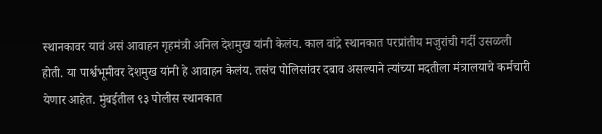स्थानकावर यावं असं आवाहन गृहमंत्री अनिल देशमुख यांनी केलंय. काल वांद्रे स्थानकात परप्रांतीय मजुरांची गर्दी उसळली होती. या पार्श्वभूमीवर देशमुख यांनी हे आवाहन केलंय. तसंच पोलिसांवर दबाव असल्याने त्यांच्या मदतीला मंत्रालयाचे कर्मचारी येणार आहेत. मुंबईतील ९३ पोलीस स्थानकात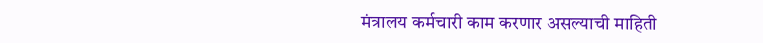मंत्रालय कर्मचारी काम करणार असल्याची माहिती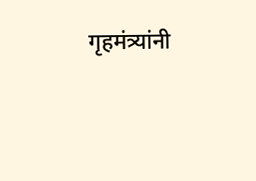गृहमंत्र्यांनी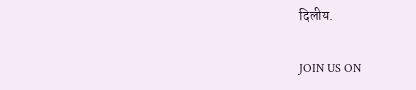दिलीय.

JOIN US ON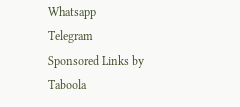Whatsapp
Telegram
Sponsored Links by Taboola